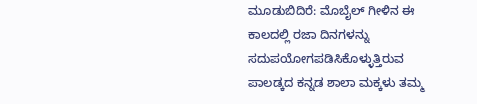ಮೂಡುಬಿದಿರೆ: ಮೊಬೈಲ್ ಗೀಳಿನ ಈ ಕಾಲದಲ್ಲಿ ರಜಾ ದಿನಗಳನ್ನು ಸದುಪಯೋಗಪಡಿಸಿಕೊಳ್ಳುತ್ತಿರುವ ಪಾಲಡ್ಕದ ಕನ್ನಡ ಶಾಲಾ ಮಕ್ಕಳು ತಮ್ಮ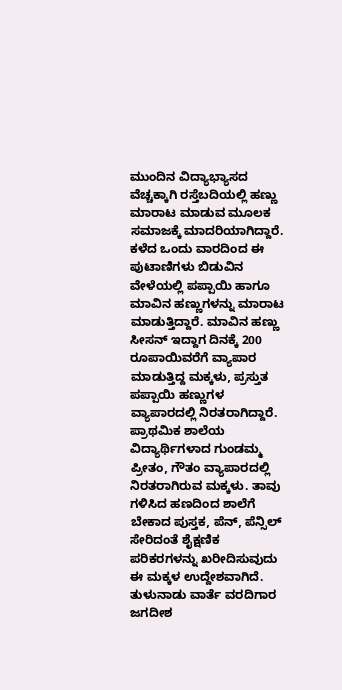ಮುಂದಿನ ವಿದ್ಯಾಭ್ಯಾಸದ ವೆಚ್ಚಕ್ಕಾಗಿ ರಸ್ತೆಬದಿಯಲ್ಲಿ ಹಣ್ಣು ಮಾರಾಟ ಮಾಡುವ ಮೂಲಕ ಸಮಾಜಕ್ಕೆ ಮಾದರಿಯಾಗಿದ್ದಾರೆ.
ಕಳೆದ ಒಂದು ವಾರದಿಂದ ಈ ಪುಟಾಣಿಗಳು ಬಿಡುವಿನ ವೇಳೆಯಲ್ಲಿ ಪಪ್ಪಾಯಿ ಹಾಗೂ ಮಾವಿನ ಹಣ್ಣುಗಳನ್ನು ಮಾರಾಟ ಮಾಡುತ್ತಿದ್ದಾರೆ. ಮಾವಿನ ಹಣ್ಣು ಸೀಸನ್ ಇದ್ದಾಗ ದಿನಕ್ಕೆ 200 ರೂಪಾಯಿವರೆಗೆ ವ್ಯಾಪಾರ ಮಾಡುತ್ತಿದ್ದ ಮಕ್ಕಳು, ಪ್ರಸ್ತುತ ಪಪ್ಪಾಯಿ ಹಣ್ಣುಗಳ ವ್ಯಾಪಾರದಲ್ಲಿ ನಿರತರಾಗಿದ್ದಾರೆ. ಪ್ರಾಥಮಿಕ ಶಾಲೆಯ ವಿದ್ಯಾರ್ಥಿಗಳಾದ ಗುಂಡಮ್ಮ ಪ್ರೀತಂ, ಗೌತಂ ವ್ಯಾಪಾರದಲ್ಲಿ ನಿರತರಾಗಿರುವ ಮಕ್ಕಳು. ತಾವು ಗಳಿಸಿದ ಹಣದಿಂದ ಶಾಲೆಗೆ ಬೇಕಾದ ಪುಸ್ತಕ, ಪೆನ್, ಪೆನ್ಸಿಲ್ ಸೇರಿದಂತೆ ಶೈಕ್ಷಣಿಕ ಪರಿಕರಗಳನ್ನು ಖರೀದಿಸುವುದು ಈ ಮಕ್ಕಳ ಉದ್ದೇಶವಾಗಿದೆ.
ತುಳುನಾಡು ವಾರ್ತೆ ವರದಿಗಾರ ಜಗದೀಶ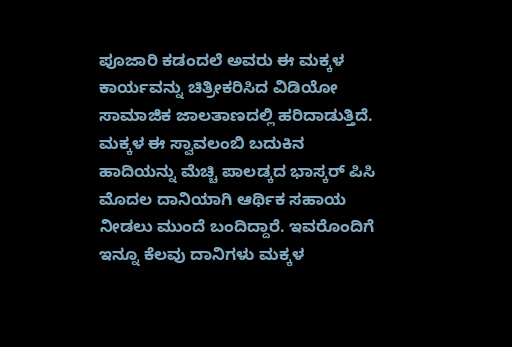ಪೂಜಾರಿ ಕಡಂದಲೆ ಅವರು ಈ ಮಕ್ಕಳ ಕಾರ್ಯವನ್ನು ಚಿತ್ರೀಕರಿಸಿದ ವಿಡಿಯೋ ಸಾಮಾಜಿಕ ಜಾಲತಾಣದಲ್ಲಿ ಹರಿದಾಡುತ್ತಿದೆ. ಮಕ್ಕಳ ಈ ಸ್ವಾವಲಂಬಿ ಬದುಕಿನ ಹಾದಿಯನ್ನು ಮೆಚ್ಚಿ ಪಾಲಡ್ಕದ ಭಾಸ್ಕರ್ ಪಿಸಿ ಮೊದಲ ದಾನಿಯಾಗಿ ಆರ್ಥಿಕ ಸಹಾಯ ನೀಡಲು ಮುಂದೆ ಬಂದಿದ್ದಾರೆ. ಇವರೊಂದಿಗೆ ಇನ್ನೂ ಕೆಲವು ದಾನಿಗಳು ಮಕ್ಕಳ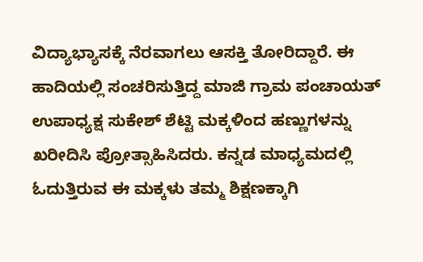ವಿದ್ಯಾಭ್ಯಾಸಕ್ಕೆ ನೆರವಾಗಲು ಆಸಕ್ತಿ ತೋರಿದ್ದಾರೆ. ಈ ಹಾದಿಯಲ್ಲಿ ಸಂಚರಿಸುತ್ತಿದ್ದ ಮಾಜಿ ಗ್ರಾಮ ಪಂಚಾಯತ್ ಉಪಾಧ್ಯಕ್ಷ ಸುಕೇಶ್ ಶೆಟ್ಟಿ ಮಕ್ಕಳಿಂದ ಹಣ್ಣುಗಳನ್ನು ಖರೀದಿಸಿ ಪ್ರೋತ್ಸಾಹಿಸಿದರು. ಕನ್ನಡ ಮಾಧ್ಯಮದಲ್ಲಿ ಓದುತ್ತಿರುವ ಈ ಮಕ್ಕಳು ತಮ್ಮ ಶಿಕ್ಷಣಕ್ಕಾಗಿ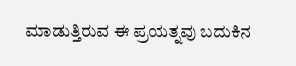ಮಾಡುತ್ತಿರುವ ಈ ಪ್ರಯತ್ನವು ಬದುಕಿನ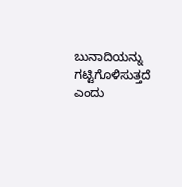ಬುನಾದಿಯನ್ನು ಗಟ್ಟಿಗೊಳಿಸುತ್ತದೆ ಎಂದು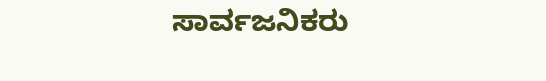ಸಾರ್ವಜನಿಕರು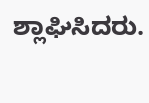ಶ್ಲಾಘಿಸಿದರು.